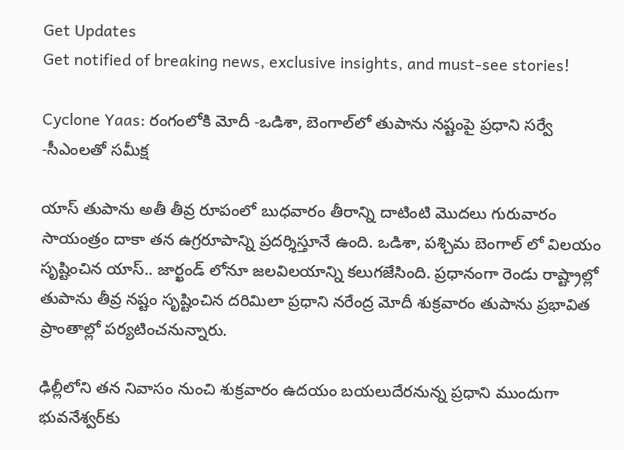Get Updates
Get notified of breaking news, exclusive insights, and must-see stories!

Cyclone Yaas: రంగంలోకి మోదీ -ఒడిశా, బెంగాల్‌లో తుపాను నష్టంపై ప్రధాని సర్వే -సీఎంలతో సమీక్ష

యాస్ తుపాను అతీ తీవ్ర రూపంలో బుధవారం తీరాన్ని దాటింటి మొదలు గురువారం సాయంత్రం దాకా తన ఉగ్రరూపాన్ని ప్రదర్శిస్తూనే ఉంది. ఒడిశా, పశ్చిమ బెంగాల్ లో విలయం సృష్టించిన యాస్.. జార్ఖండ్ లోనూ జలవిలయాన్ని కలుగజేసింది. ప్రధానంగా రెండు రాష్ట్రాల్లో తుపాను తీవ్ర నష్టం సృష్టించిన దరిమిలా ప్ర‌ధాని న‌రేంద్ర‌ మోదీ శుక్రవారం తుపాను ప్రభావిత ప్రాంతాల్లో పర్యటించనున్నారు.

ఢిల్లీలోని త‌న నివాసం నుంచి శుక్రవారం ఉదయం బ‌య‌లుదేర‌నున్న ప్ర‌ధాని ముందుగా భువ‌నేశ్వ‌ర్‌కు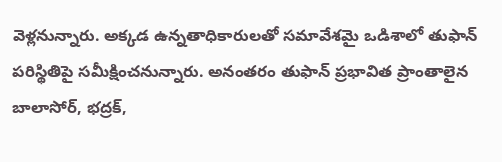వెళ్ల‌నున్నారు. అక్క‌డ ఉన్న‌తాధికారులతో స‌మావేశ‌మై ఒడిశాలో తుఫాన్ ప‌రిస్థితిపై స‌మీక్షించ‌నున్నారు. అనంత‌రం తుఫాన్ ప్ర‌భావిత ప్రాంతాలైన బాలాసోర్‌, భ‌ద్ర‌క్‌,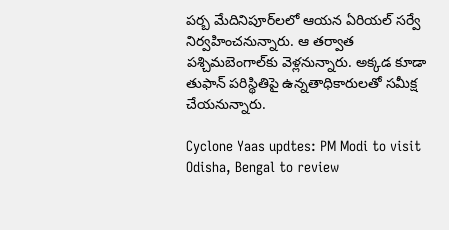పర్బ మేదినిపూర్‌ల‌లో ఆయ‌న ఏరియ‌ల్ స‌ర్వే నిర్వ‌హించ‌నున్నారు. ఆ త‌ర్వాత ప‌శ్చిమ‌బెంగాల్‌కు వెళ్లనున్నారు. అక్క‌డ కూడా తుఫాన్ ప‌రిస్థితిపై ఉన్నతాధికారుల‌తో స‌మీక్ష చేయ‌నున్నారు.

Cyclone Yaas updtes: PM Modi to visit Odisha, Bengal to review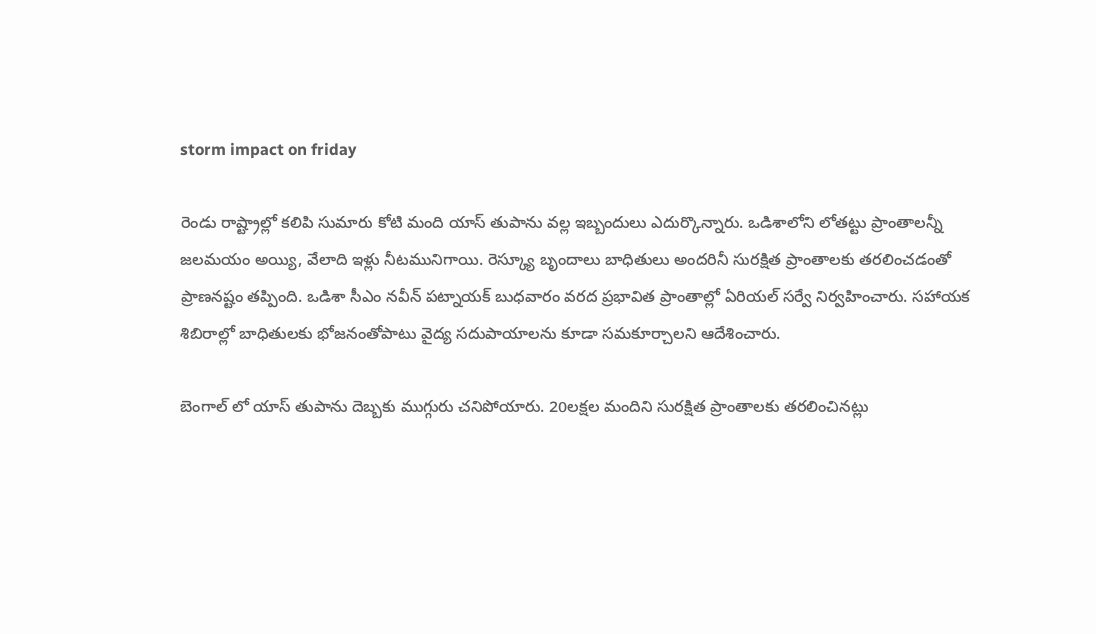storm impact on friday

రెండు రాష్ట్రాల్లో కలిపి సుమారు కోటి మంది యాస్ తుపాను వల్ల ఇబ్బందులు ఎదుర్కొన్నారు. ఒడిశాలోని లోత‌ట్టు ప్రాంతాల‌న్నీ జ‌ల‌మ‌యం అయ్యి, వేలాది ఇళ్లు నీటమునిగాయి. రెస్క్యూ బృందాలు బాధితులు అంద‌రినీ సుర‌క్షిత ప్రాంతాల‌కు తరలించడంతో ప్రాణనష్టం తప్పింది. ఒడిశా సీఎం నవీన్ పట్నాయక్ బుధవారం వ‌ర‌ద ప్రభావిత ప్రాంతాల్లో ఏరియ‌ల్ స‌ర్వే నిర్వ‌హించారు. స‌హాయ‌క శిబిరాల్లో బాధితుల‌కు భోజ‌నంతోపాటు వైద్య స‌దుపాయాల‌ను కూడా స‌మ‌కూర్చాల‌ని ఆదేశించారు.

బెంగాల్ లో యాస్ తుపాను దెబ్బకు ముగ్గురు చనిపోయారు. 20లక్షల మందిని సురక్షిత ప్రాంతాలకు తరలించినట్లు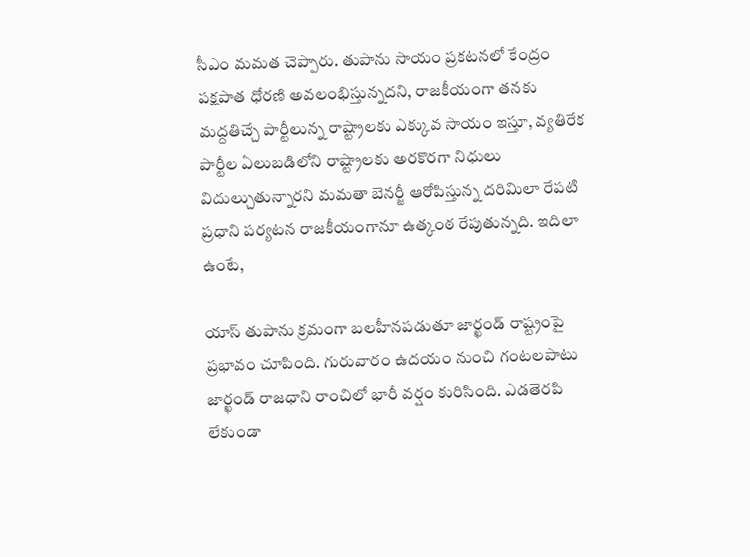సీఎం మమత చెప్పారు. తుపాను సాయం ప్రకటనలో కేంద్రం పక్షపాత ధోరణి అవలంభిస్తున్నదని, రాజకీయంగా తనకు మద్దతిచ్చే పార్టీలున్న రాష్ట్రాలకు ఎక్కువ సాయం ఇస్తూ, వ్యతిరేక పార్టీల ఏలుబడిలోని రాష్ట్రాలకు అరకొరగా నిధులు విదుల్చుతున్నారని మమతా బెనర్జీ ఆరోపిస్తున్న దరిమిలా రేపటి ప్రధాని పర్యటన రాజకీయంగానూ ఉత్కంఠ రేపుతున్నది. ఇదిలా ఉంటే,

యాస్ తుపాను క్రమంగా బలహీనపడుతూ జార్ఖండ్ రాష్ట్రంపై ప్రభావం చూపింది. గురువారం ఉదయం నుంచి గంటలపాటు జార్ఖండ్ రాజ‌ధాని రాంచిలో భారీ వ‌ర్షం కురిసింది. ఎడ‌తెర‌పి లేకుండా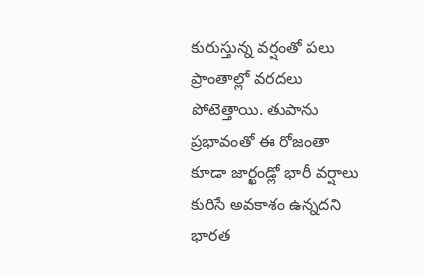కురుస్తున్న వ‌ర్షంతో ప‌లు ప్రాంతాల్లో వ‌ర‌ద‌లు పోటెత్తాయి. తుపాను ప్రభావంతో ఈ రోజంతా కూడా జార్ఖండ్లో భారీ వ‌ర్షాలు కురిసే అవ‌కాశం ఉన్న‌ద‌ని భారత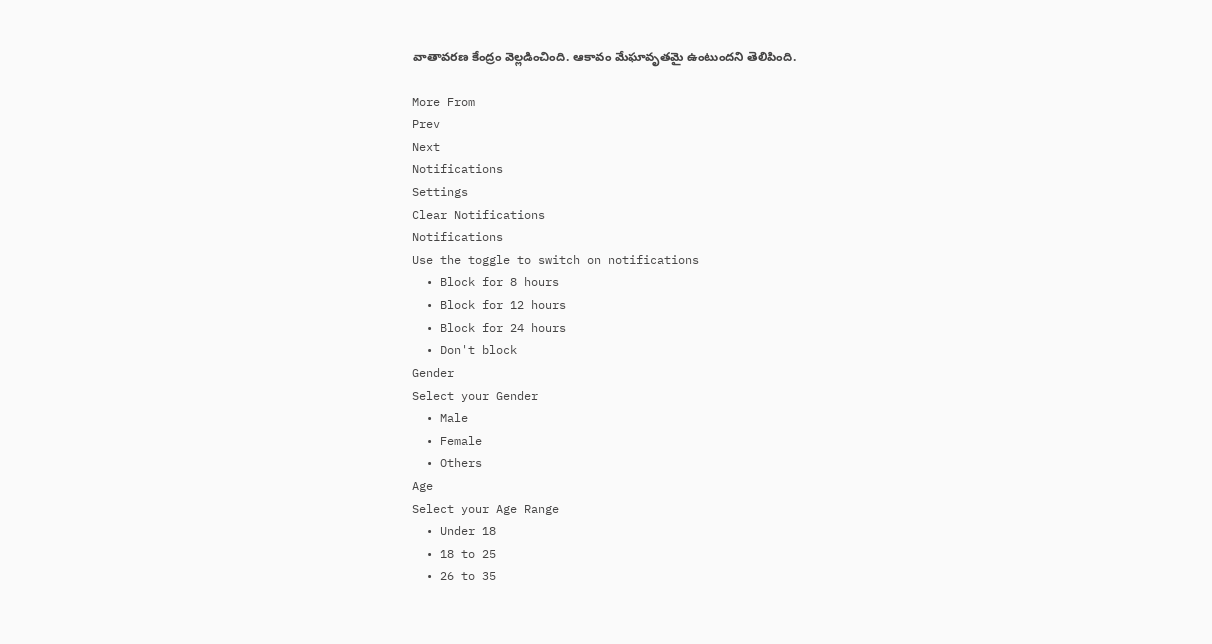వాతావ‌ర‌ణ కేంద్రం వెల్ల‌డించింది. ఆకావం మేఘావృత‌మై ఉంటుంద‌ని తెలిపింది.

More From
Prev
Next
Notifications
Settings
Clear Notifications
Notifications
Use the toggle to switch on notifications
  • Block for 8 hours
  • Block for 12 hours
  • Block for 24 hours
  • Don't block
Gender
Select your Gender
  • Male
  • Female
  • Others
Age
Select your Age Range
  • Under 18
  • 18 to 25
  • 26 to 35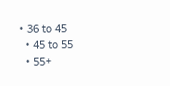• 36 to 45
  • 45 to 55
  • 55+